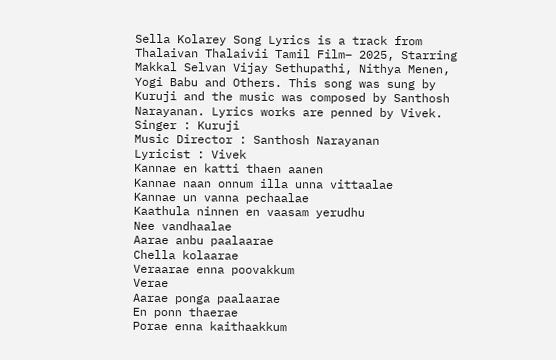Sella Kolarey Song Lyrics is a track from Thalaivan Thalaivii Tamil Film– 2025, Starring Makkal Selvan Vijay Sethupathi, Nithya Menen, Yogi Babu and Others. This song was sung by Kuruji and the music was composed by Santhosh Narayanan. Lyrics works are penned by Vivek.
Singer : Kuruji
Music Director : Santhosh Narayanan
Lyricist : Vivek
Kannae en katti thaen aanen
Kannae naan onnum illa unna vittaalae
Kannae un vanna pechaalae
Kaathula ninnen en vaasam yerudhu
Nee vandhaalae
Aarae anbu paalaarae
Chella kolaarae
Veraarae enna poovakkum
Verae
Aarae ponga paalaarae
En ponn thaerae
Porae enna kaithaakkum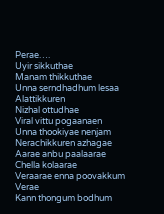Perae….
Uyir sikkuthae
Manam thikkuthae
Unna serndhadhum lesaa
Alattikkuren
Nizhal ottudhae
Viral vittu pogaanaen
Unna thookiyae nenjam
Nerachikkuren azhagae
Aarae anbu paalaarae
Chella kolaarae
Veraarae enna poovakkum
Verae
Kann thongum bodhum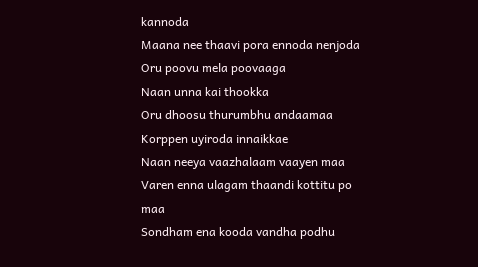kannoda
Maana nee thaavi pora ennoda nenjoda
Oru poovu mela poovaaga
Naan unna kai thookka
Oru dhoosu thurumbhu andaamaa
Korppen uyiroda innaikkae
Naan neeya vaazhalaam vaayen maa
Varen enna ulagam thaandi kottitu po maa
Sondham ena kooda vandha podhu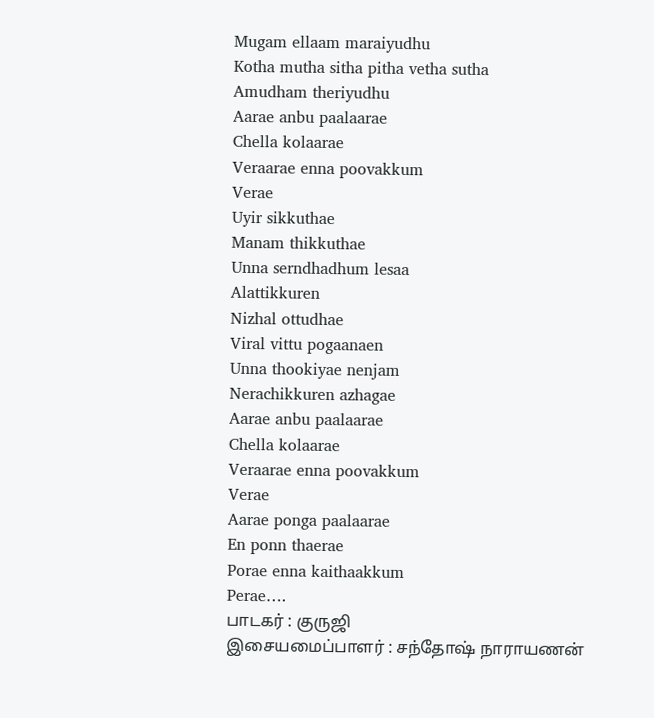Mugam ellaam maraiyudhu
Kotha mutha sitha pitha vetha sutha
Amudham theriyudhu
Aarae anbu paalaarae
Chella kolaarae
Veraarae enna poovakkum
Verae
Uyir sikkuthae
Manam thikkuthae
Unna serndhadhum lesaa
Alattikkuren
Nizhal ottudhae
Viral vittu pogaanaen
Unna thookiyae nenjam
Nerachikkuren azhagae
Aarae anbu paalaarae
Chella kolaarae
Veraarae enna poovakkum
Verae
Aarae ponga paalaarae
En ponn thaerae
Porae enna kaithaakkum
Perae….
பாடகர் : குருஜி
இசையமைப்பாளர் : சந்தோஷ் நாராயணன்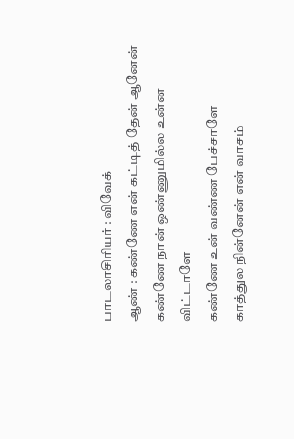பாடலாசிரியர் : விவேக்
ஆண் : கண்ணே என் கட்டித் தேன் ஆனேன்
கண்ணே நான் ஒண்ணுமில்ல உன்ன விட்டாளே
கண்ணே உன் வண்ண பேச்சாளே
காத்துல நின்னேன் என் வாசம்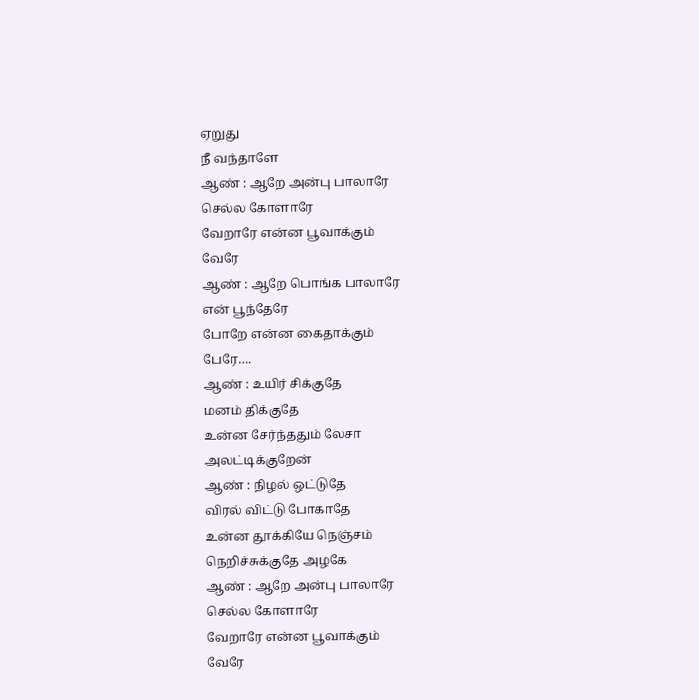ஏறுது
நீ வந்தாளே
ஆண் : ஆறே அன்பு பாலாரே
செல்ல கோளாரே
வேறாரே என்ன பூவாக்கும்
வேரே
ஆண் : ஆறே பொங்க பாலாரே
என் பூந்தேரே
போறே என்ன கைதாக்கும்
பேரே….
ஆண் : உயிர் சிக்குதே
மனம் திக்குதே
உன்ன சேர்ந்ததும் லேசா
அலட்டிக்குறேன்
ஆண் : நிழல் ஒட்டுதே
விரல் விட்டு போகாதே
உன்ன தூக்கியே நெஞ்சம்
நெறிச்சுக்குதே அழகே
ஆண் : ஆறே அன்பு பாலாரே
செல்ல கோளாரே
வேறாரே என்ன பூவாக்கும்
வேரே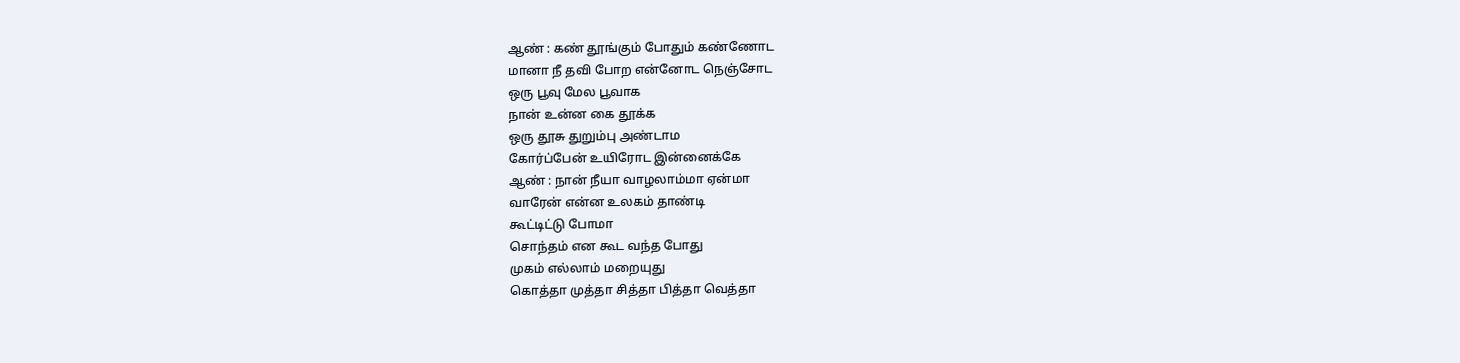ஆண் : கண் தூங்கும் போதும் கண்ணோட
மானா நீ தவி போற என்னோட நெஞ்சோட
ஒரு பூவு மேல பூவாக
நான் உன்ன கை தூக்க
ஒரு தூசு துறும்பு அண்டாம
கோர்ப்பேன் உயிரோட இன்னைக்கே
ஆண் : நான் நீயா வாழலாம்மா ஏன்மா
வாரேன் என்ன உலகம் தாண்டி
கூட்டிட்டு போமா
சொந்தம் என கூட வந்த போது
முகம் எல்லாம் மறையுது
கொத்தா முத்தா சித்தா பித்தா வெத்தா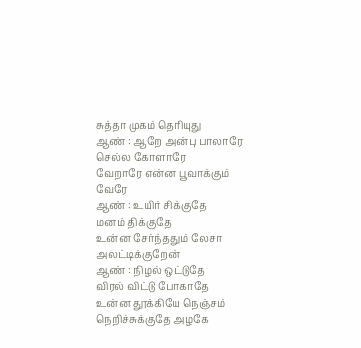சுத்தா முகம் தெரியுது
ஆண் : ஆறே அன்பு பாலாரே
செல்ல கோளாரே
வேறாரே என்ன பூவாக்கும்
வேரே
ஆண் : உயிர் சிக்குதே
மனம் திக்குதே
உன்ன சேர்ந்ததும் லேசா
அலட்டிக்குறேன்
ஆண் : நிழல் ஒட்டுதே
விரல் விட்டு போகாதே
உன்ன தூக்கியே நெஞ்சம்
நெறிச்சுக்குதே அழகே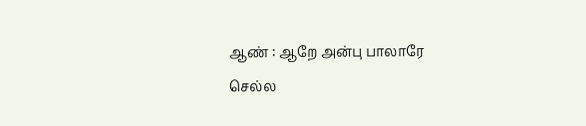ஆண் : ஆறே அன்பு பாலாரே
செல்ல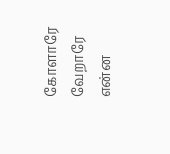கோளாரே
வேறாரே என்ன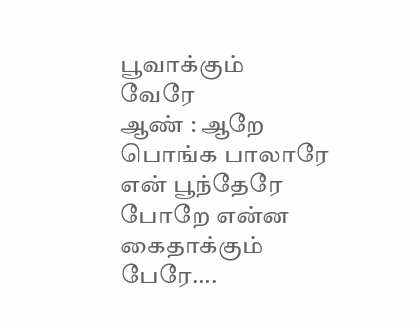பூவாக்கும்
வேரே
ஆண் : ஆறே பொங்க பாலாரே
என் பூந்தேரே
போறே என்ன கைதாக்கும்
பேரே….